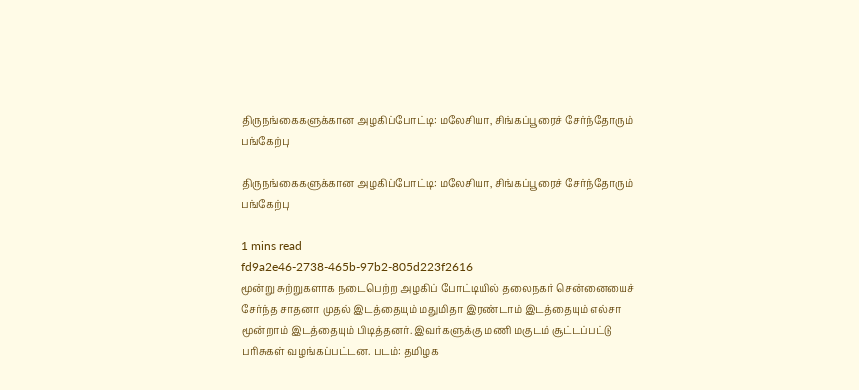திருநங்கைகளுக்கான அழகிப்போட்டி: மலேசியா, சிங்கப்பூரைச் சேர்ந்தோரும் பங்கேற்பு

திருநங்கைகளுக்கான அழகிப்போட்டி: மலேசியா, சிங்கப்பூரைச் சேர்ந்தோரும் பங்கேற்பு

1 mins read
fd9a2e46-2738-465b-97b2-805d223f2616
மூன்று சுற்றுகளாக நடைபெற்ற அழகிப் போட்டியில் தலைநகர் சென்னையைச் சேர்ந்த சாதனா முதல் இடத்தையும் மதுமிதா இரண்டாம் இடத்தையும் எல்சா மூன்றாம் இடத்தையும் பிடித்தனர். இவர்களுக்கு மணி மகுடம் சூட்டப்பட்டு பரிசுகள் வழங்கப்பட்டன. படம்: தமிழக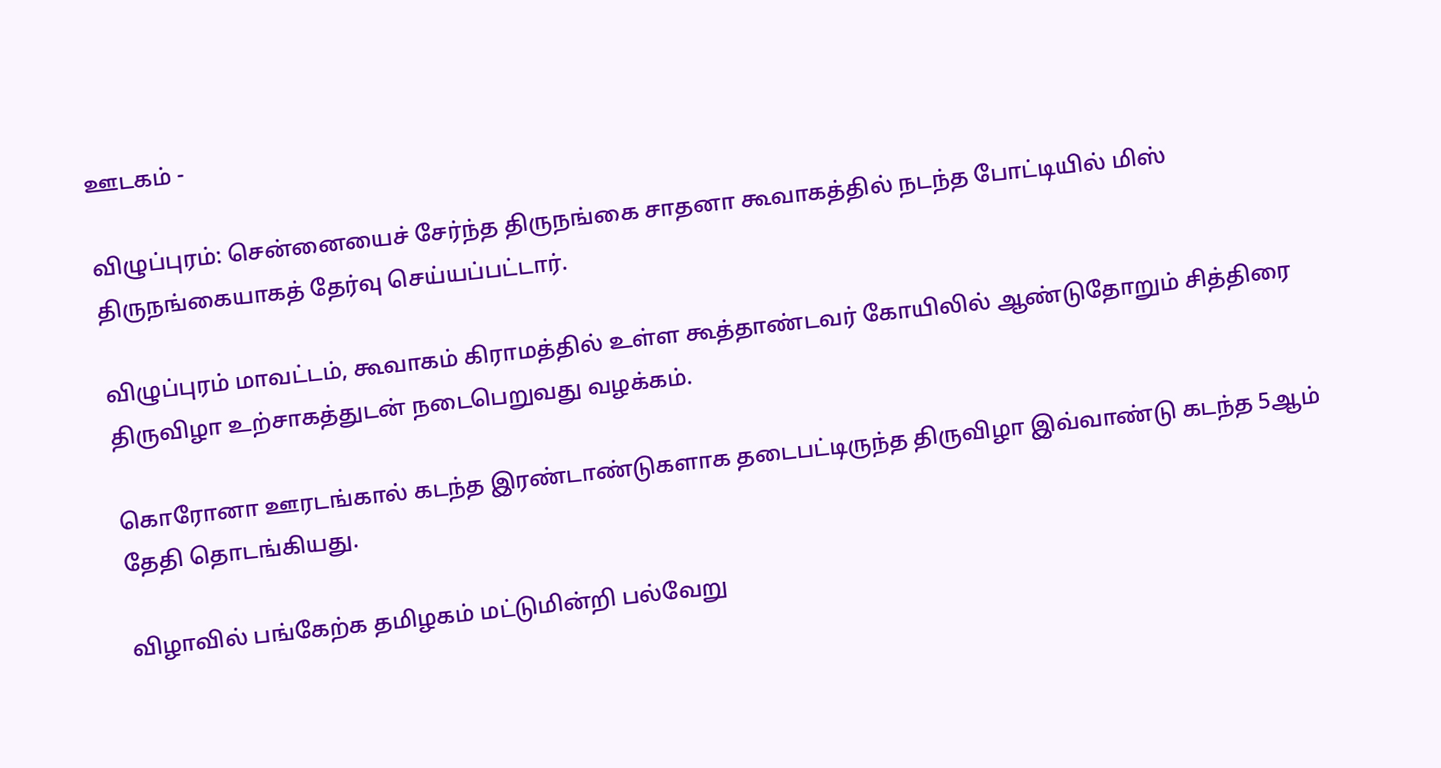ஊடகம் -

விழுப்புரம்: சென்னையைச் சேர்ந்த திருநங்கை சாதனா கூவாகத்தில் நடந்த போட்டியில் மிஸ் திருநங்கையாகத் தேர்வு செய்யப்பட்டார்.

விழுப்புரம் மாவட்டம், கூவாகம் கிராமத்தில் உள்ள கூத்தாண்டவர் கோயிலில் ஆண்டுதோறும் சித்திரை திருவிழா உற்சாகத்துடன் நடைபெறுவது வழக்கம்.

கொரோனா ஊரடங்கால் கடந்த இரண்டாண்டுகளாக தடைபட்டிருந்த திருவிழா இவ்வாண்டு கடந்த 5ஆம் தேதி தொடங்கியது.

விழாவில் பங்கேற்க தமிழகம் மட்டுமின்றி பல்வேறு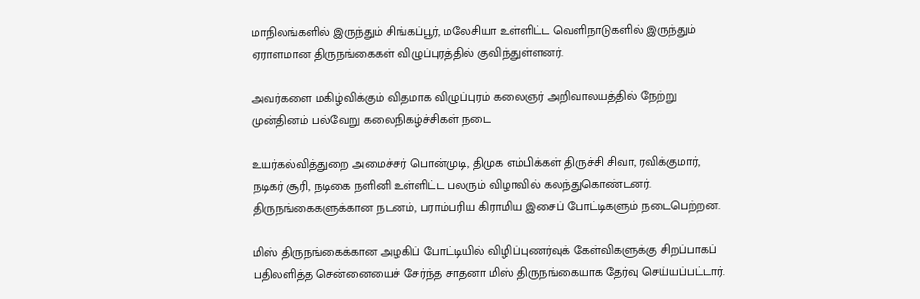மாநிலங்களில் இருந்தும் சிங்கப்பூர், மலேசியா உள்ளிட்ட வெளிநாடுகளில் இருந்தும் ஏராளமான திருநங்கைகள் விழுப்புரத்தில் குவிந்துள்ளனர்.

அவர்களை மகிழ்விக்கும் விதமாக விழுப்புரம் கலைஞர் அறிவாலயத்தில் நேற்று முன்தினம் பல்வேறு கலைநிகழ்ச்சிகள் நடை

உயர்கல்வித்துறை அமைச்சர் பொன்முடி, திமுக எம்பிக்கள் திருச்சி சிவா, ரவிக்குமார், நடிகர் சூரி, நடிகை நளினி உள்ளிட்ட பலரும் விழாவில் கலந்துகொண்டனர். திருநங்கைகளுக்கான நடனம், பராம்பரிய கிராமிய இசைப் போட்டிகளும் நடைபெற்றன.

மிஸ் திருநங்கைக்கான அழகிப் போட்டியில் விழிப்புணர்வுக் கேள்விகளுக்கு சிறப்பாகப் பதிலளித்த சென்னையைச் சேர்ந்த சாதனா மிஸ் திருநங்கையாக தேர்வு செய்யப்பட்டார்.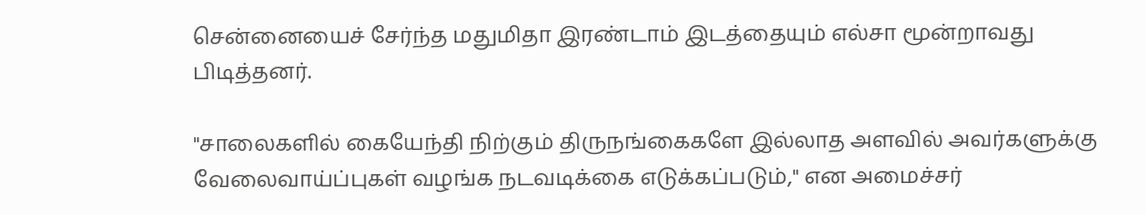சென்னையைச் சேர்ந்த மதுமிதா இரண்டாம் இடத்தையும் எல்சா மூன்றாவது பிடித்தனர்.

"சாலைகளில் கையேந்தி நிற்கும் திருநங்கைகளே இல்லாத அளவில் அவர்களுக்கு வேலைவாய்ப்புகள் வழங்க நடவடிக்கை எடுக்கப்படும்," என அமைச்சர்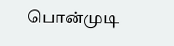பொன்முடி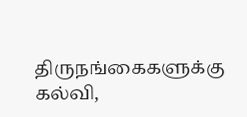திருநங்கைகளுக்கு கல்வி,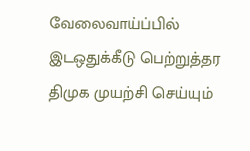வேலைவாய்ப்பில் இடஒதுக்கீடு பெற்றுத்தர திமுக முயற்சி செய்யும்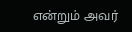என்றும் அவர்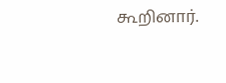கூறினார்.